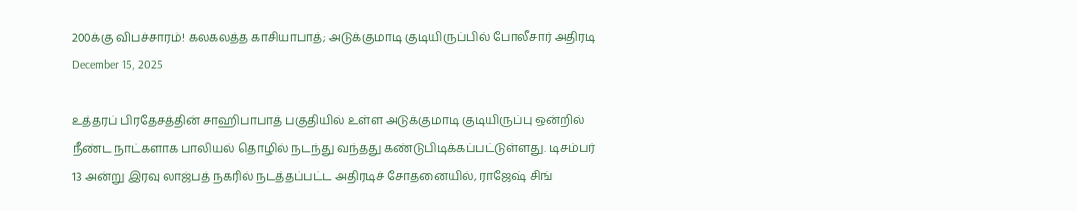200க்கு விபச்சாரம்! கலகலத்த காசியாபாத்; அடுக்குமாடி குடியிருப்பில் போலீசார் அதிரடி
December 15, 2025

உத்தரப் பிரதேசத்தின் சாஹிபாபாத் பகுதியில் உள்ள அடுக்குமாடி குடியிருப்பு ஒன்றில் நீண்ட நாட்களாக பாலியல் தொழில் நடந்து வந்தது கண்டுபிடிக்கப்பட்டுள்ளது. டிசம்பர் 13 அன்று இரவு லாஜ்பத் நகரில் நடத்தப்பட்ட அதிரடிச் சோதனையில், ராஜேஷ் சிங்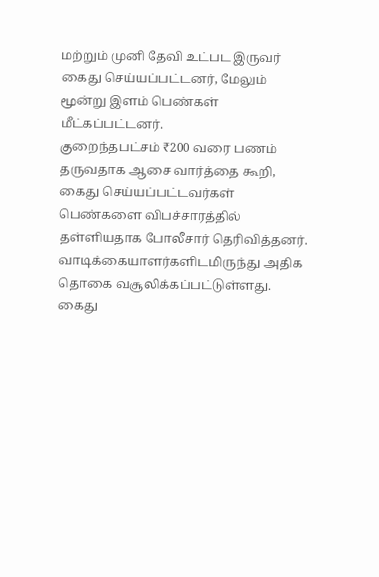மற்றும் முனி தேவி உட்பட இருவர் கைது செய்யப்பட்டனர், மேலும் மூன்று இளம் பெண்கள் மீட்கப்பட்டனர்.
குறைந்தபட்சம் ₹200 வரை பணம் தருவதாக ஆசை வார்த்தை கூறி, கைது செய்யப்பட்டவர்கள் பெண்களை விபச்சாரத்தில் தள்ளியதாக போலீசார் தெரிவித்தனர். வாடிக்கையாளர்களிடமிருந்து அதிக தொகை வசூலிக்கப்பட்டுள்ளது. கைது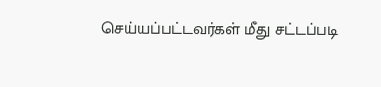செய்யப்பட்டவர்கள் மீது சட்டப்படி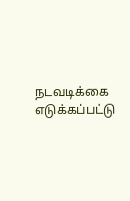நடவடிக்கை எடுக்கப்பட்டு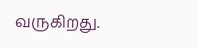வருகிறது.